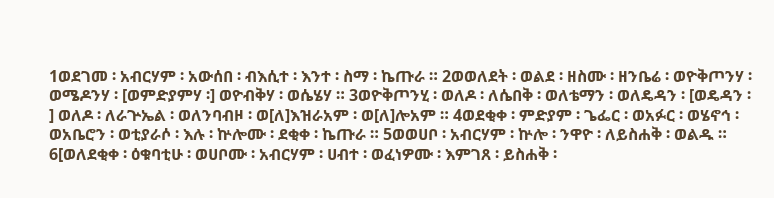1ወደገመ ፡ አብርሃም ፡ አውሰበ ፡ ብእሲተ ፡ እንተ ፡ ስማ ፡ ኬጡራ ። 2ወወለደት ፡ ወልደ ፡ ዘስሙ ፡ ዘንቤሬ ፡ ወዮቅጦንሃ ፡ ወሜዶንሃ ፡ [ወምድያምሃ ፡] ወዮብቅሃ ፡ ወሴሄሃ ። 3ወዮቅጦንሂ ፡ ወለዶ ፡ ለሴበቅ ፡ ወለቴማን ፡ ወለዴዳን ፡ [ወዴዳን ፡] ወለዶ ፡ ለራጕኤል ፡ ወለንባብዞ ፡ ወ[ለ]እዝራአም ፡ ወ[ለ]ሎአም ። 4ወደቂቀ ፡ ምድያም ፡ ጌፌር ፡ ወአፉር ፡ ወሄኖኅ ፡ ወአቤሮን ፡ ወቲያራሶ ፡ እሉ ፡ ኵሎሙ ፡ ደቂቀ ፡ ኬጡራ ። 5ወወሀቦ ፡ አብርሃም ፡ ኵሎ ፡ ንዋዮ ፡ ለይስሐቅ ፡ ወልዱ ። 6[ወለደቂቀ ፡ ዕቁባቲሁ ፡ ወሀቦሙ ፡ አብርሃም ፡ ሀብተ ፡ ወፈነዎሙ ፡ እምገጸ ፡ ይስሐቅ ፡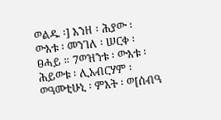ወልዱ ፡] እንዘ ፡ ሕያው ፡ ውእቱ ፡ መንገለ ፡ ሠርቀ ፡ ፀሓይ ። 7ወዝንቱ ፡ ውእቱ ፡ ሕይወቱ ፡ ሊአብርሃም ፡ ወዓመቲሁኒ ፡ ምእት ፡ ወ[ሰብዓ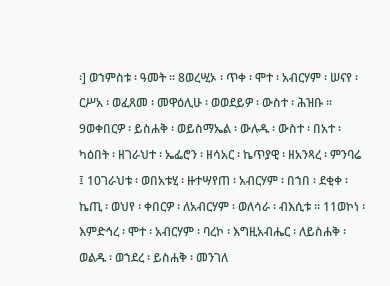፡] ወኀምስቱ ፡ ዓመት ። 8ወረሢኦ ፡ ጥቀ ፡ ሞተ ፡ አብርሃም ፡ ሠናየ ፡ ርሥአ ፡ ወፈጸመ ፡ መዋዕሊሁ ፡ ወወደይዎ ፡ ውስተ ፡ ሕዝቡ ። 9ወቀበርዎ ፡ ይስሐቅ ፡ ወይስማኤል ፡ ውሉዱ ፡ ውስተ ፡ በአተ ፡ ካዕበት ፡ ዘገራህተ ፡ ኤፌሮን ፡ ዘሳአር ፡ ኬጥያዊ ፡ ዘአንጻረ ፡ ምንባሬ ፤ 10ገራህቱ ፡ ወበአቱሂ ፡ ዙተሣየጠ ፡ አብርሃም ፡ በኀበ ፡ ደቂቀ ፡ ኬጢ ፡ ወህየ ፡ ቀበርዎ ፡ ለአብርሃም ፡ ወለሳራ ፡ ብእሲቱ ። 11ወኮነ ፡ እምድኅረ ፡ ሞተ ፡ አብርሃም ፡ ባረኮ ፡ እግዚአብሔር ፡ ለይስሐቅ ፡ ወልዱ ፡ ወኀደረ ፡ ይስሐቅ ፡ መንገለ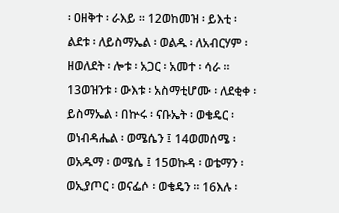፡ ዐዘቅተ ፡ ራእይ ። 12ወከመዝ ፡ ይእቲ ፡ ልደቱ ፡ ለይስማኤል ፡ ወልዱ ፡ ለአብርሃም ፡ ዘወለደት ፡ ሎቱ ፡ አጋር ፡ አመተ ፡ ሳራ ። 13ወዝንቱ ፡ ውእቱ ፡ አስማቲሆሙ ፡ ለደቂቀ ፡ ይስማኤል ፡ በኵሩ ፡ ናቡኤት ፡ ወቄዴር ፡ ወነብዳሔል ፡ ወሜሴን ፤ 14ወመሰሜ ፡ ወአዱማ ፡ ወሜሴ ፤ 15ወኩዳ ፡ ወቴማን ፡ ወኢያጦር ፡ ወናፌሶ ፡ ወቄዴን ። 16እሉ ፡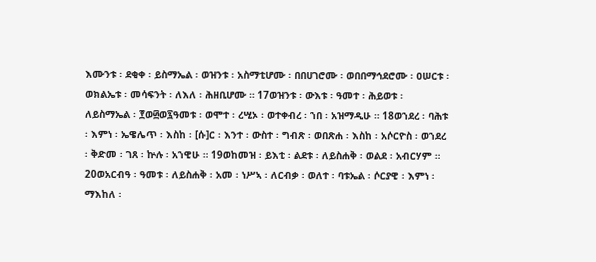እሙንቱ ፡ ደቂቀ ፡ ይስማኤል ፡ ወዝንቱ ፡ አስማቲሆሙ ፡ በበሀገሮሙ ፡ ወበበማኅደሮሙ ፡ ዐሠርቱ ፡ ወክልኤቱ ፡ መሳፍንት ፡ ለእለ ፡ ሕዘቢሆሙ ። 17ወዝንቱ ፡ ውእቱ ፡ ዓመተ ፡ ሕይወቱ ፡ ለይስማኤል ፡ ፻ወ፴ወ፯ዓመቱ ፡ ወሞተ ፡ ረሢኦ ፡ ወተቀብረ ፡ ኀበ ፡ አዝማዲሁ ። 18ወኀደረ ፡ ባሕቱ ፡ እምነ ፡ ኤዌሌጥ ፡ እስከ ፡ [ሱ]ር ፡ እንተ ፡ ውስተ ፡ ግብጽ ፡ ወበጽሐ ፡ እስከ ፡ አሶርዮስ ፡ ወኀደረ ፡ ቅድመ ፡ ገጸ ፡ ኵሉ ፡ አኀዊሁ ። 19ወከመዝ ፡ ይእቲ ፡ ልደቱ ፡ ለይስሐቅ ፡ ወልደ ፡ አብርሃም ። 20ወአርብዓ ፡ ዓመቱ ፡ ለይስሐቅ ፡ አመ ፡ ነሥኣ ፡ ለርብቃ ፡ ወለተ ፡ ባቱኤል ፡ ሶርያዊ ፡ እምነ ፡ ማእከለ ፡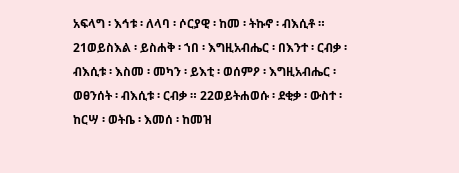አፍላግ ፡ እኅቱ ፡ ለላባ ፡ ሶርያዊ ፡ ከመ ፡ ትኩኖ ፡ ብእሲቶ ። 21ወይስእል ፡ ይስሐቅ ፡ ኀበ ፡ እግዚአብሔር ፡ በእንተ ፡ ርብቃ ፡ ብእሲቱ ፡ እስመ ፡ መካን ፡ ይእቲ ፡ ወሰምዖ ፡ እግዚአብሔር ፡ ወፀንሰት ፡ ብእሲቱ ፡ ርብቃ ። 22ወይትሐወሱ ፡ ደቂቃ ፡ ውስተ ፡ ከርሣ ፡ ወትቤ ፡ እመሰ ፡ ከመዝ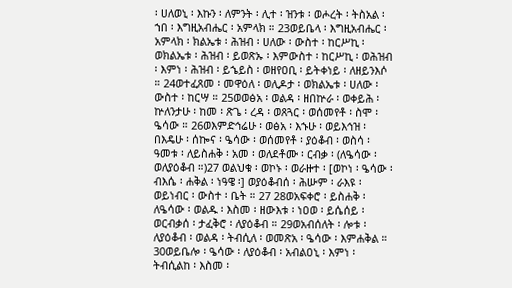፡ ሀለወኒ ፡ እኩን ፡ ለምንት ፡ ሊተ ፡ ዝንቱ ፡ ወሖረት ፡ ትስአል ፡ ኀበ ፡ እግዚአብሔር ፡ አምላክ ። 23ወይቤላ ፡ እግዚአብሔር ፡ አምላክ ፡ ክልኤቱ ፡ ሕዝብ ፡ ሀለው ፡ ውስተ ፡ ከርሥኪ ፡ ወክልኤቱ ፡ ሕዝብ ፡ ይወጽኡ ፡ እምውስተ ፡ ከርሥኪ ፡ ወሕዝብ ፡ እምነ ፡ ሕዝብ ፡ ይኄይስ ፡ ወዘየዐቢ ፡ ይትቀነይ ፡ ለዘይንእሶ ። 24ወተፈጸመ ፡ መዋዕለ ፡ ወሊዶታ ፡ ወክልኤቱ ፡ ሀለው ፡ ውስተ ፡ ከርሣ ። 25ወወፅአ ፡ ወልዳ ፡ ዘበኵራ ፡ ወቀይሕ ፡ ኵለንታሁ ፡ ከመ ፡ ጽጌ ፡ ረዳ ፡ ወጸጓር ፡ ወሰመየቶ ፡ ስሞ ፡ ዔሳው ። 26ወእምድኅሬሁ ፡ ወፅአ ፡ እኁሁ ፡ ወይእኅዝ ፡ በእዴሁ ፡ ሰኰና ፡ ዔሳው ፡ ወሰመየቶ ፡ ያዕቆብ ፡ ወስሳ ፡ ዓመቱ ፡ ለይስሐቅ ፡ አመ ፡ ወለደቶሙ ፡ ርብቃ ፡ (ለዔሳው ፡ ወለያዕቆብ ።)27 ወልህቁ ፡ ወኮኑ ፡ ወራዙተ ፡ [ወኮነ ፡ ዔሳው ፡ ብእሴ ፡ ሐቅል ፡ ነዓዌ ፡] ወያዕቆብሰ ፡ ሕሡም ፡ ራእዩ ፡ ወይነብር ፡ ውስተ ፡ ቤት ። 27 28ወአፍቀሮ ፡ ይስሐቅ ፡ ለዔሳው ፡ ወልዱ ፡ እስመ ፡ ዘውእቱ ፡ ነዐወ ፡ ይሴሰይ ፡ ወርብቃሰ ፡ ታፈቅሮ ፡ ለያዕቆብ ። 29ወአብሰለት ፡ ሎቱ ፡ ለያዕቆብ ፡ ወልዳ ፡ ትብሲለ ፡ ወመጽአ ፡ ዔሳው ፡ እምሐቅል ። 30ወይቤሎ ፡ ዔሳው ፡ ለያዕቆብ ፡ አብልዐኒ ፡ እምነ ፡ ትብሲልከ ፡ እስመ ፡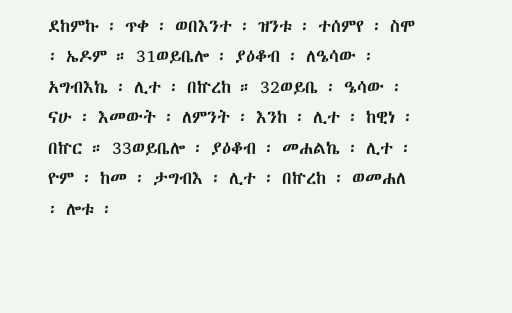ደከምኩ ፡ ጥቀ ፡ ወበእንተ ፡ ዝንቱ ፡ ተሰምየ ፡ ስሞ ፡ ኤዶም ። 31ወይቤሎ ፡ ያዕቆብ ፡ ለዔሳው ፡ አግብእኬ ፡ ሊተ ፡ በኵረከ ። 32ወይቤ ፡ ዔሳው ፡ ናሁ ፡ እመውት ፡ ለምንት ፡ እንከ ፡ ሊተ ፡ ከዊነ ፡ በኵር ። 33ወይቤሎ ፡ ያዕቆብ ፡ መሐልኬ ፡ ሊተ ፡ ዮም ፡ ከመ ፡ ታግብእ ፡ ሊተ ፡ በኵረከ ፡ ወመሐለ ፡ ሎቱ ፡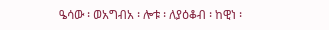ዔሳው ፡ ወአግብአ ፡ ሎቱ ፡ ለያዕቆብ ፡ ከዊነ ፡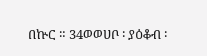በኵር ። 34ወወሀቦ ፡ ያዕቆብ ፡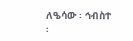ለዔሳው ፡ ኅብስተ ፡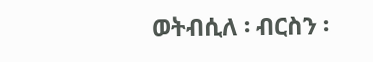ወትብሲለ ፡ ብርስን ፡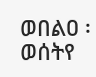ወበልዐ ፡ ወሰትየ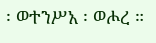፡ ወተንሥአ ፡ ወሖረ ።